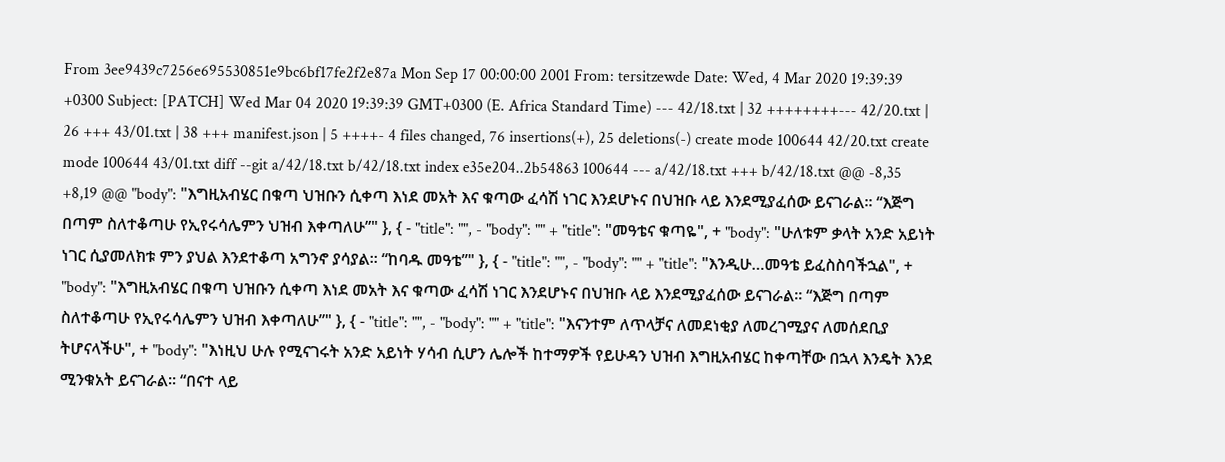From 3ee9439c7256e695530851e9bc6bf17fe2f2e87a Mon Sep 17 00:00:00 2001 From: tersitzewde Date: Wed, 4 Mar 2020 19:39:39 +0300 Subject: [PATCH] Wed Mar 04 2020 19:39:39 GMT+0300 (E. Africa Standard Time) --- 42/18.txt | 32 ++++++++--- 42/20.txt | 26 +++ 43/01.txt | 38 +++ manifest.json | 5 ++++- 4 files changed, 76 insertions(+), 25 deletions(-) create mode 100644 42/20.txt create mode 100644 43/01.txt diff --git a/42/18.txt b/42/18.txt index e35e204..2b54863 100644 --- a/42/18.txt +++ b/42/18.txt @@ -8,35 +8,19 @@ "body": "እግዚአብሄር በቁጣ ህዝቡን ሲቀጣ እነደ መአት እና ቁጣው ፈሳሽ ነገር እንደሆኑና በህዝቡ ላይ እንደሚያፈሰው ይናገራል፡፡ “እጅግ በጣም ስለተቆጣሁ የኢየሩሳሌምን ህዝብ እቀጣለሁ”" }, { - "title": "", - "body": "" + "title": "መዓቴና ቁጣዬ", + "body": "ሁለቱም ቃላት አንድ አይነት ነገር ሲያመለክቱ ምን ያህል እንደተቆጣ አግንኖ ያሳያል፡፡ “ከባዱ መዓቴ”" }, { - "title": "", - "body": "" + "title": "እንዲሁ…መዓቴ ይፈስስባችኋል", + "body": "እግዚአብሄር በቁጣ ህዝቡን ሲቀጣ እነደ መአት እና ቁጣው ፈሳሽ ነገር እንደሆኑና በህዝቡ ላይ እንደሚያፈሰው ይናገራል፡፡ “እጅግ በጣም ስለተቆጣሁ የኢየሩሳሌምን ህዝብ እቀጣለሁ”" }, { - "title": "", - "body": "" + "title": "እናንተም ለጥላቻና ለመደነቂያ ለመረገሚያና ለመሰደቢያ ትሆናላችሁ", + "body": "እነዚህ ሁሉ የሚናገሩት አንድ አይነት ሃሳብ ሲሆን ሌሎች ከተማዎች የይሁዳን ህዝብ እግዚአብሄር ከቀጣቸው በኋላ እንዴት እንደ ሚንቁአት ይናገራል፡፡ “በናተ ላይ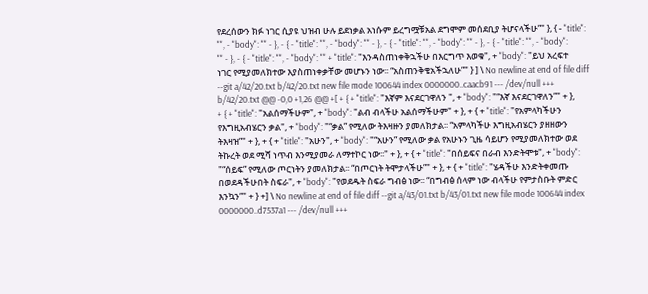የደረሰውን ክፉ ነገር ሲያዩ ህዝብ ሁሉ ይደነቃል አነሱም ይረግሟቹአል ደግሞም መሰደቢያ ትሆናላችሁ”" }, { - "title": "", - "body": "" - }, - { - "title": "", - "body": "" - }, - { - "title": "", - "body": "" - }, - { - "title": "", - "body": "" - }, - { - "title": "", - "body": "" + "title": "እንዳስጠነቀቅኋችሁ በእርግጥ እወቁ", + "body": "ይህ አረፍተ ነገር የሚያመለክተው እያስጠነቀቃቸው መሆኑን ነው፡፡ “አስጠንቅቄአችኋለሁ”" } ] \ No newline at end of file diff --git a/42/20.txt b/42/20.txt new file mode 100644 index 0000000..caacb91 --- /dev/null +++ b/42/20.txt @@ -0,0 +1,26 @@ +[ + { + "title": "እኛም እናደርገዋለን ", + "body": "“እኛ እናደርገዋለን”" + }, + { + "title": "አልሰማችሁም", + "body": "ልብ ብላችሁ አልሰማችሁም" + }, + { + "title": "የአምላካችሁን የእግዚአብሄርን ቃል", + "body": "“ቃል” የሚለው ትእዛዙን ያመለክታል፡፡ “አምላካችሁ እግዚአብሄርን ያዘዘውን ትእዛዝ”" + }, + { + "title": "አሁን", + "body": "“አሁን” የሚለው ቃል የአሁኑን ጊዜ ሳይሆን የሚያመለክተው ወደ ትኩረት ወደ ሚሻ ነጥብ እንሚያመራ ለማተኮር ነው፡፡" + }, + { + "title": "በሰይፍና በራብ እንድትሞቱ", + "body": "“ሰይፍ” የሚለው ጦርነትን ያመለክታል፡፡ “በጦርነት ትሞታላችሁ”" + }, + { + "title": "ሄዳችሁ እንድትቀመጡ በወደዳችሁበት ስፍራ", + "body": "የወደዱት ስፍራ ግብፅ ነው፡፡ “በግብፅ ሰላም ነው ብላችሁ የምታስቡት ምድር እንኳን”" + } +] \ No newline at end of file diff --git a/43/01.txt b/43/01.txt new file mode 100644 index 0000000..d7537a1 --- /dev/null +++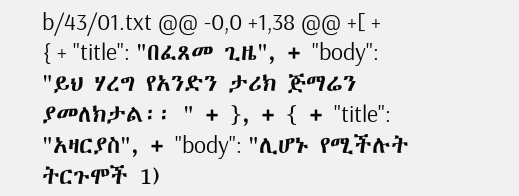b/43/01.txt @@ -0,0 +1,38 @@ +[ + { + "title": "በፈጸመ ጊዜ", + "body": "ይህ ሃረግ የአንድን ታሪክ ጅማሬን ያመለክታል፡፡ " + }, + { + "title": "አዛርያስ", + "body": "ሊሆኑ የሚችሉት ትርጉሞች 1)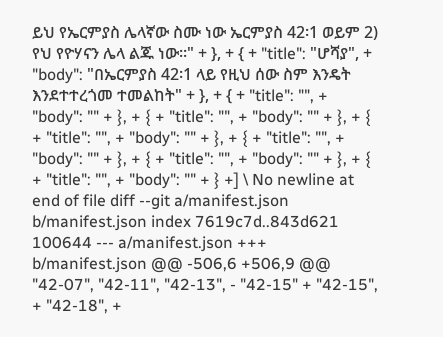ይህ የኤርምያስ ሌላኛው ስሙ ነው ኤርምያስ 42፡1 ወይም 2) የህ የዮሃናን ሌላ ልጁ ነው፡፡" + }, + { + "title": "ሆሻያ", + "body": "በኤርምያስ 42፡1 ላይ የዚህ ሰው ስም እንዴት እንደተተረጎመ ተመልከት" + }, + { + "title": "", + "body": "" + }, + { + "title": "", + "body": "" + }, + { + "title": "", + "body": "" + }, + { + "title": "", + "body": "" + }, + { + "title": "", + "body": "" + }, + { + "title": "", + "body": "" + } +] \ No newline at end of file diff --git a/manifest.json b/manifest.json index 7619c7d..843d621 100644 --- a/manifest.json +++ b/manifest.json @@ -506,6 +506,9 @@ "42-07", "42-11", "42-13", - "42-15" + "42-15", + "42-18", +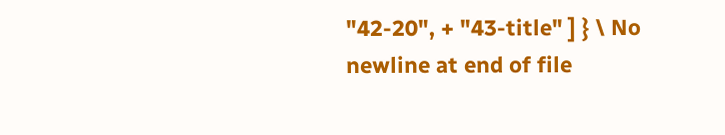"42-20", + "43-title" ] } \ No newline at end of file